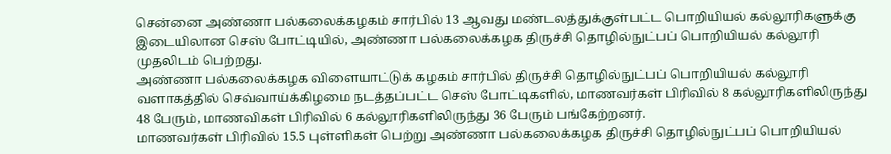சென்னை அண்ணா பல்கலைக்கழகம் சார்பில் 13 ஆவது மண்டலத்துக்குள்பட்ட பொறியியல் கல்லூரிகளுக்கு இடையிலான செஸ் போட்டியில், அண்ணா பல்கலைக்கழக திருச்சி தொழில்நுட்பப் பொறியியல் கல்லூரி முதலிடம் பெற்றது.
அண்ணா பல்கலைக்கழக விளையாட்டுக் கழகம் சார்பில் திருச்சி தொழில்நுட்பப் பொறியியல் கல்லூரி வளாகத்தில் செவ்வாய்க்கிழமை நடத்தப்பட்ட செஸ் போட்டிகளில், மாணவர்கள் பிரிவில் 8 கல்லூரிகளிலிருந்து 48 பேரும், மாணவிகள் பிரிவில் 6 கல்லூரிகளிலிருந்து 36 பேரும் பங்கேற்றனர்.
மாணவர்கள் பிரிவில் 15.5 புள்ளிகள் பெற்று அண்ணா பல்கலைக்கழக திருச்சி தொழில்நுட்பப் பொறியியல்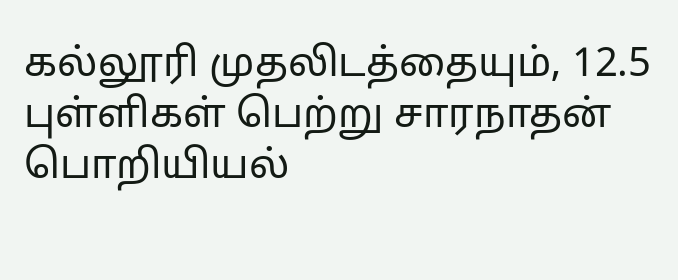கல்லூரி முதலிடத்தையும், 12.5 புள்ளிகள் பெற்று சாரநாதன் பொறியியல்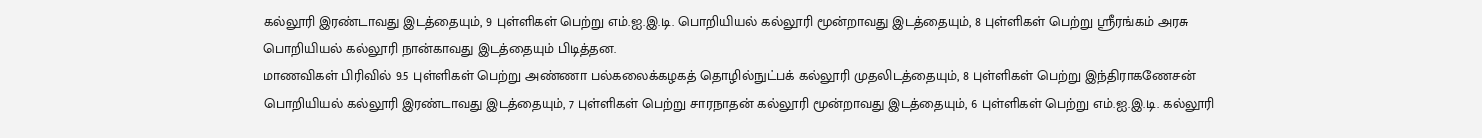கல்லூரி இரண்டாவது இடத்தையும், 9 புள்ளிகள் பெற்று எம்.ஐ.இ.டி. பொறியியல் கல்லூரி மூன்றாவது இடத்தையும், 8 புள்ளிகள் பெற்று ஸ்ரீரங்கம் அரசு பொறியியல் கல்லூரி நான்காவது இடத்தையும் பிடித்தன.
மாணவிகள் பிரிவில் 9.5 புள்ளிகள் பெற்று அண்ணா பல்கலைக்கழகத் தொழில்நுட்பக் கல்லூரி முதலிடத்தையும், 8 புள்ளிகள் பெற்று இந்திராகணேசன் பொறியியல் கல்லூரி இரண்டாவது இடத்தையும், 7 புள்ளிகள் பெற்று சாரநாதன் கல்லூரி மூன்றாவது இடத்தையும், 6 புள்ளிகள் பெற்று எம்.ஐ.இ.டி. கல்லூரி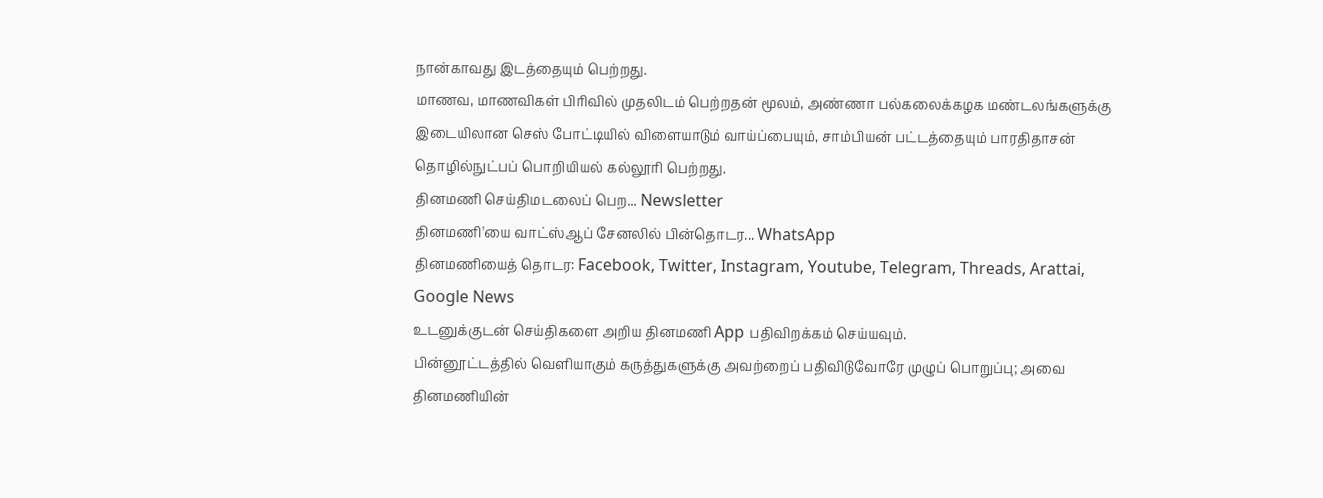நான்காவது இடத்தையும் பெற்றது.
மாணவ, மாணவிகள் பிரிவில் முதலிடம் பெற்றதன் மூலம், அண்ணா பல்கலைக்கழக மண்டலங்களுக்கு இடையிலான செஸ் போட்டியில் விளையாடும் வாய்ப்பையும், சாம்பியன் பட்டத்தையும் பாரதிதாசன் தொழில்நுட்பப் பொறியியல் கல்லூரி பெற்றது.
தினமணி செய்திமடலைப் பெற... Newsletter
தினமணி'யை வாட்ஸ்ஆப் சேனலில் பின்தொடர... WhatsApp
தினமணியைத் தொடர: Facebook, Twitter, Instagram, Youtube, Telegram, Threads, Arattai, Google News
உடனுக்குடன் செய்திகளை அறிய தினமணி App பதிவிறக்கம் செய்யவும்.
பின்னூட்டத்தில் வெளியாகும் கருத்துகளுக்கு அவற்றைப் பதிவிடுவோரே முழுப் பொறுப்பு; அவை தினமணியின்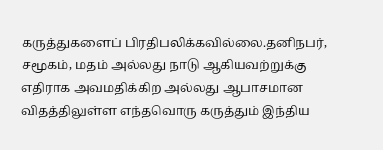கருத்துகளைப் பிரதிபலிக்கவில்லை.தனிநபர், சமூகம், மதம் அல்லது நாடு ஆகியவற்றுக்கு எதிராக அவமதிக்கிற அல்லது ஆபாசமான விதத்திலுள்ள எந்தவொரு கருத்தும் இந்திய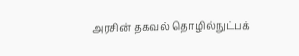அரசின் தகவல் தொழில்நுட்பக்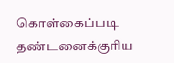கொள்கைப்படி தண்டனைக்குரிய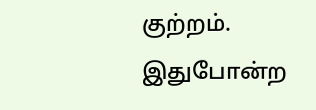குற்றம். இதுபோன்ற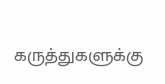கருத்துகளுக்கு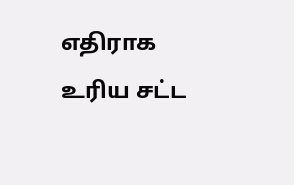எதிராக உரிய சட்ட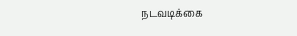நடவடிக்கை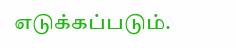எடுக்கப்படும்.